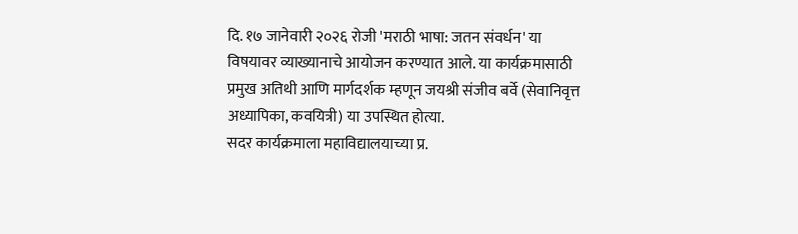दि. १७ जानेवारी २०२६ रोजी 'मराठी भाषा: जतन संवर्धन' या विषयावर व्याख्यानाचे आयोजन करण्यात आले. या कार्यक्रमासाठी प्रमुख अतिथी आणि मार्गदर्शक म्हणून जयश्री संजीव बर्वे (सेवानिवृत्त अध्यापिका, कवयित्री) या उपस्थित होत्या.
सदर कार्यक्रमाला महाविद्यालयाच्या प्र.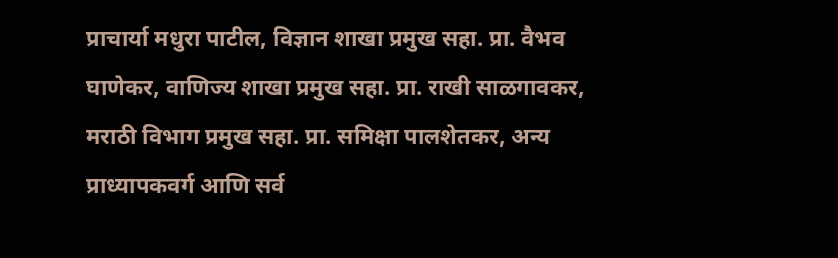प्राचार्या मधुरा पाटील, विज्ञान शाखा प्रमुख सहा. प्रा. वैभव घाणेकर, वाणिज्य शाखा प्रमुख सहा. प्रा. राखी साळगावकर, मराठी विभाग प्रमुख सहा. प्रा. समिक्षा पालशेतकर, अन्य प्राध्यापकवर्ग आणि सर्व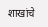शाखांचे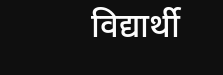विद्यार्थी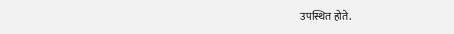उपस्थित होते.